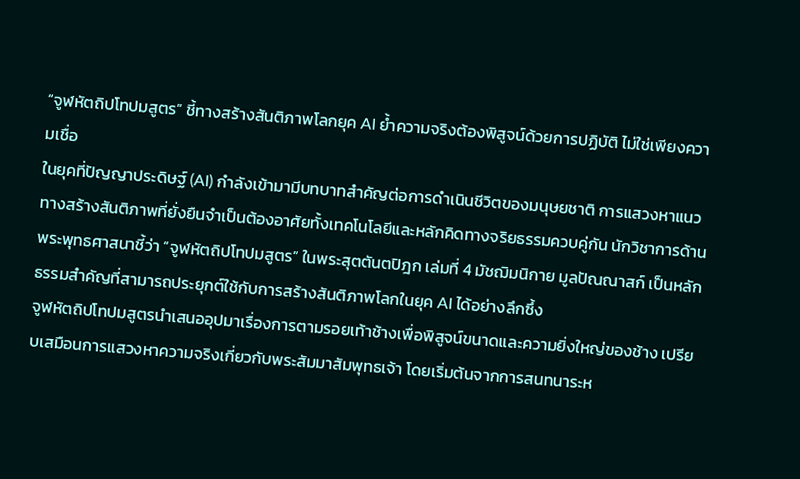“จูฬหัตถิปโทปมสูตร” ชี้ทางสร้างสันติภาพโลกยุค AI ย้ำความจริงต้องพิสูจน์ด้วยการปฏิบัติ ไม่ใช่เพียงความเชื่อ
ในยุคที่ปัญญาประดิษฐ์ (AI) กำลังเข้ามามีบทบาทสำคัญต่อการดำเนินชีวิตของมนุษยชาติ การแสวงหาแนวทางสร้างสันติภาพที่ยั่งยืนจำเป็นต้องอาศัยทั้งเทคโนโลยีและหลักคิดทางจริยธรรมควบคู่กัน นักวิชาการด้านพระพุทธศาสนาชี้ว่า “จูฬหัตถิปโทปมสูตร” ในพระสุตตันตปิฎก เล่มที่ 4 มัชฌิมนิกาย มูลปัณณาสก์ เป็นหลักธรรมสำคัญที่สามารถประยุกต์ใช้กับการสร้างสันติภาพโลกในยุค AI ได้อย่างลึกซึ้ง
จูฬหัตถิปโทปมสูตรนำเสนออุปมาเรื่องการตามรอยเท้าช้างเพื่อพิสูจน์ขนาดและความยิ่งใหญ่ของช้าง เปรียบเสมือนการแสวงหาความจริงเกี่ยวกับพระสัมมาสัมพุทธเจ้า โดยเริ่มต้นจากการสนทนาระห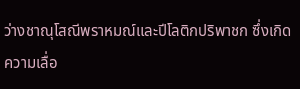ว่างชาณุโสณีพราหมณ์และปีโลติกปริพาชก ซึ่งเกิดความเลื่อ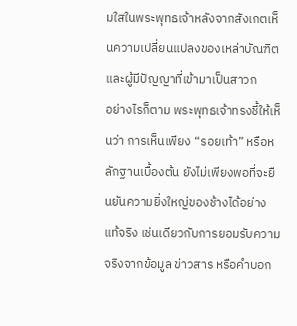มใสในพระพุทธเจ้าหลังจากสังเกตเห็นความเปลี่ยนแปลงของเหล่าบัณฑิตและผู้มีปัญญาที่เข้ามาเป็นสาวก
อย่างไรก็ตาม พระพุทธเจ้าทรงชี้ให้เห็นว่า การเห็นเพียง “รอยเท้า” หรือหลักฐานเบื้องต้น ยังไม่เพียงพอที่จะยืนยันความยิ่งใหญ่ของช้างได้อย่างแท้จริง เช่นเดียวกับการยอมรับความจริงจากข้อมูล ข่าวสาร หรือคำบอก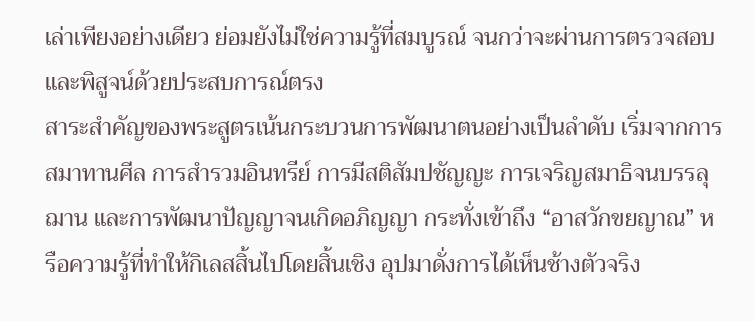เล่าเพียงอย่างเดียว ย่อมยังไม่ใช่ความรู้ที่สมบูรณ์ จนกว่าจะผ่านการตรวจสอบและพิสูจน์ด้วยประสบการณ์ตรง
สาระสำคัญของพระสูตรเน้นกระบวนการพัฒนาตนอย่างเป็นลำดับ เริ่มจากการสมาทานศีล การสำรวมอินทรีย์ การมีสติสัมปชัญญะ การเจริญสมาธิจนบรรลุฌาน และการพัฒนาปัญญาจนเกิดอภิญญา กระทั่งเข้าถึง “อาสวักขยญาณ” หรือความรู้ที่ทำให้กิเลสสิ้นไปโดยสิ้นเชิง อุปมาดั่งการได้เห็นช้างตัวจริง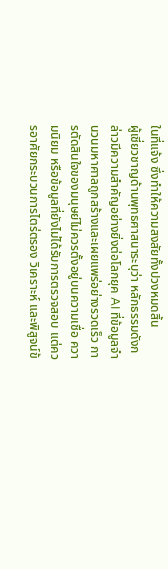ในที่แจ้ง ซึ่งทำให้ความสงสัยทั้งปวงหมดสิ้น
ผู้เชี่ยวชาญด้านพุทธศาสนาระบุว่า หลักธรรมดังกล่าวมีความสำคัญอย่างยิ่งต่อโลกยุค AI ที่ข้อมูลจำนวนมหาศาลถูกสร้างและเผยแพร่อย่างรวดเร็ว การตัดสินใจของมนุษย์ไม่ควรตั้งอยู่บนความเชื่อ ความนิยม หรือข้อมูลที่ยังไม่ได้รับการตรวจสอบ แต่ควรอาศัยกระบวนการไตร่ตรอง วิเคราะห์ และพิสูจน์ข้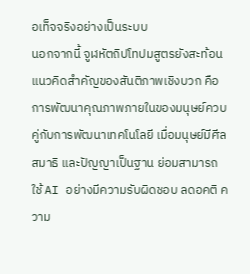อเท็จจริงอย่างเป็นระบบ
นอกจากนี้ จูฬหัตถิปโทปมสูตรยังสะท้อนแนวคิดสำคัญของสันติภาพเชิงบวก คือการพัฒนาคุณภาพภายในของมนุษย์ควบคู่กับการพัฒนาเทคโนโลยี เมื่อมนุษย์มีศีล สมาธิ และปัญญาเป็นฐาน ย่อมสามารถใช้ AI อย่างมีความรับผิดชอบ ลดอคติ ความ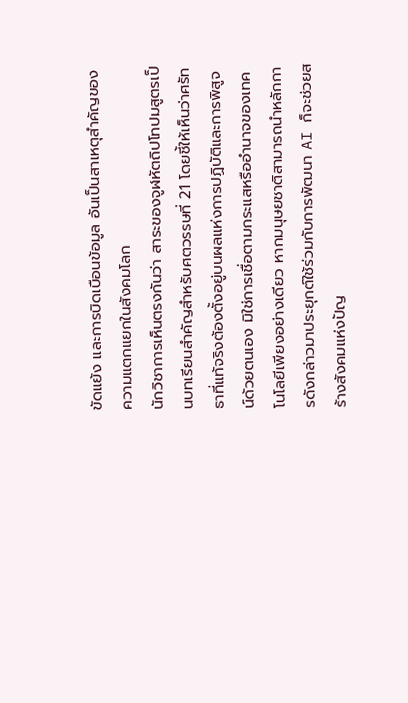ขัดแย้ง และการบิดเบือนข้อมูล อันเป็นสาเหตุสำคัญของความแตกแยกในสังคมโลก
นักวิชาการเห็นตรงกันว่า สาระของจูฬหัตถิปโทปมสูตรเป็นบทเรียนสำคัญสำหรับศตวรรษที่ 21 โดยชี้ให้เห็นว่าศรัทธาที่แท้จริงต้องตั้งอยู่บนผลแห่งการปฏิบัติและการพิสูจน์ด้วยตนเอง มิใช่การเชื่อตามกระแสหรืออำนาจของเทคโนโลยีเพียงอย่างเดียว หากมนุษยชาติสามารถนำหลักการดังกล่าวมาประยุกต์ใช้ร่วมกับการพัฒนา AI ก็จะช่วยสร้างสังคมแห่งปัญ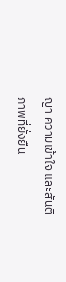ญา ความเข้าใจ และสันติภาพที่ยั่งยืน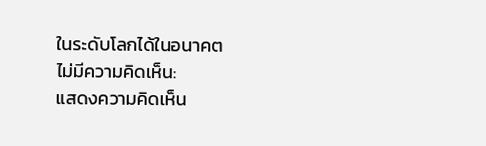ในระดับโลกได้ในอนาคต
ไม่มีความคิดเห็น:
แสดงความคิดเห็น